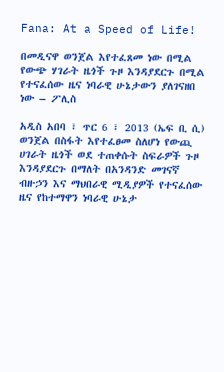Fana: At a Speed of Life!

በመዲናዋ ወንጀል እየተፈጸመ ነው በሚል የውጭ ሃገራት ዜጎች ጉዞ እንዳያደርጉ በሚል የተናፈሰው ዜና ነባራዊ ሁኔታውን ያለገናዘበ ነው – ፖሊስ

አዲስ አበባ ፣ ጥር 6 ፣ 2013 (ኤፍ ቢ ሲ) ወንጀል በስፋት እየተፈፀመ ስለሆነ የውጪ ሀገራት ዜጎች ወደ ተጠቀሱት ስፍራዎች ጉዞ እንዳያደርጉ በማለት በአንዳንድ መገናኛ ብዙኃን እና ማህበራዊ ሚዲያዎች የተናፈሰው ዜና የከተማዋን ነባራዊ ሁኔታ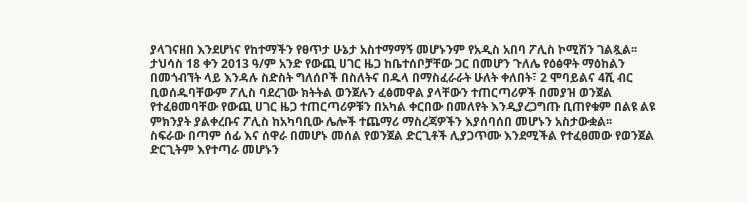ያላገናዘበ እንደሆነና የከተማችን የፀጥታ ሁኔታ አስተማማኝ መሆኑንም የአዲስ አበባ ፖሊስ ኮሚሽን ገልጿል፡፡
ታህሳስ 18 ቀን 2013 ዓ/ም አንድ የውጪ ሀገር ዜጋ ከቤተሰቦቻቸው ጋር በመሆን ጉለሌ የዕፅዋት ማዕከልን በመጎብኘት ላይ እንዳሉ ስድስት ግለሰቦች በስለትና በዱላ በማስፈራራት ሁለት ቀለበት፣ 2 ሞባይልና 4ሺ ብር ቢወሰዱባቸውም ፖሊስ ባደረገው ክትትል ወንጀሉን ፈፅመዋል ያላቸውን ተጠርጣሪዎች በመያዝ ወንጀል የተፈፀመባቸው የውጪ ሀገር ዜጋ ተጠርጣሪዎቹን በአካል ቀርበው በመለየት እንዲያረጋግጡ ቢጠየቁም በልዩ ልዩ ምክንያት ያልቀረቡና ፖሊስ ከአካባቢው ሌሎች ተጨማሪ ማስረጃዎችን እያሰባሰበ መሆኑን አስታውቋል፡፡
ስፍራው በጣም ሰፊ እና ሰዋራ በመሆኑ መሰል የወንጀል ድርጊቶች ሊያጋጥሙ እንደሚችል የተፈፀመው የወንጀል ድርጊትም እየተጣራ መሆኑን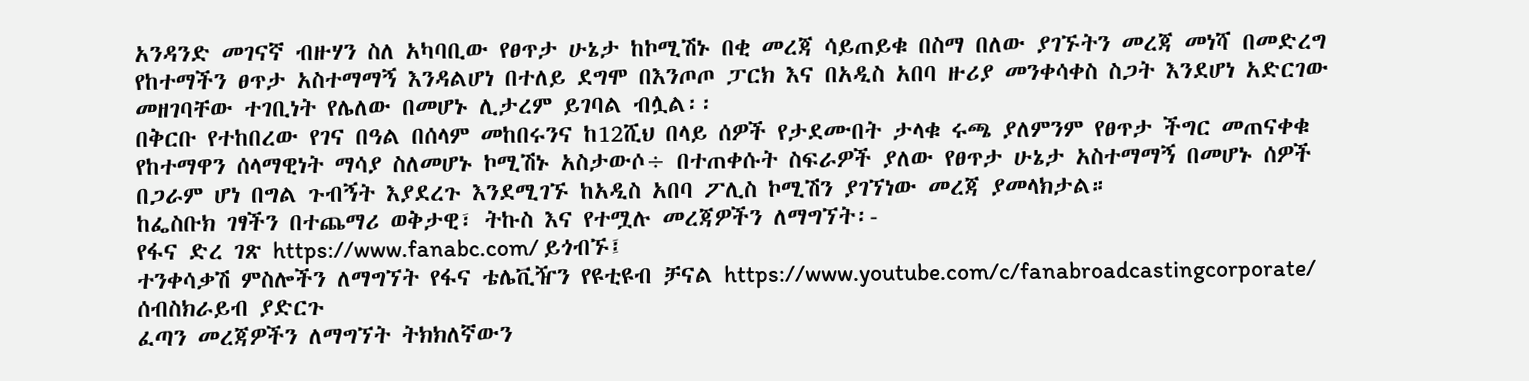አንዳንድ መገናኛ ብዙሃን ስለ አካባቢው የፀጥታ ሁኔታ ከኮሚሽኑ በቂ መረጃ ሳይጠይቁ በስማ በለው ያገኙትን መረጃ መነሻ በመድረግ የከተማችን ፀጥታ አስተማማኝ እንዳልሆነ በተለይ ደግሞ በእንጦጦ ፓርክ እና በአዲስ አበባ ዙሪያ መንቀሳቀስ ስጋት እንደሆነ አድርገው መዘገባቸው ተገቢነት የሌለው በመሆኑ ሊታረም ይገባል ብሏል፡፡
በቅርቡ የተከበረው የገና በዓል በሰላም መከበሩንና ከ12ሺህ በላይ ሰዎች የታደሙበት ታላቁ ሩጫ ያለምንም የፀጥታ ችግር መጠናቀቁ የከተማዋን ሰላማዊነት ማሳያ ስለመሆኑ ኮሚሽኑ አስታውሶ÷ በተጠቀሱት ስፍራዎች ያለው የፀጥታ ሁኔታ አስተማማኝ በመሆኑ ሰዎች በጋራም ሆነ በግል ጉብኝት እያደረጉ እንደሚገኙ ከአዲስ አበባ ፖሊስ ኮሚሽን ያገኘነው መረጃ ያመላክታል።
ከፌስቡክ ገፃችን በተጨማሪ ወቅታዊ፣ ትኩስ እና የተሟሉ መረጃዎችን ለማግኘት፡-
የፋና ድረ ገጽ https://www.fanabc.com/ ይጎብኙ፤
ተንቀሳቃሽ ምስሎችን ለማግኘት የፋና ቴሌቪዥን የዩቲዩብ ቻናል https://www.youtube.com/c/fanabroadcastingcorporate/ ሰብስክራይብ ያድርጉ
ፈጣን መረጃዎችን ለማግኘት ትክክለኛውን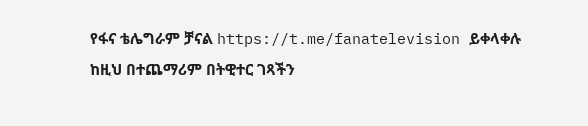የፋና ቴሌግራም ቻናል https://t.me/fanatelevision ይቀላቀሉ
ከዚህ በተጨማሪም በትዊተር ገጻችን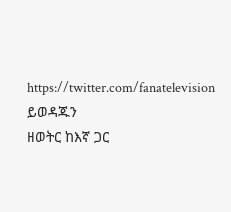https://twitter.com/fanatelevision ይወዳጁን
ዘወትር ከእኛ ጋር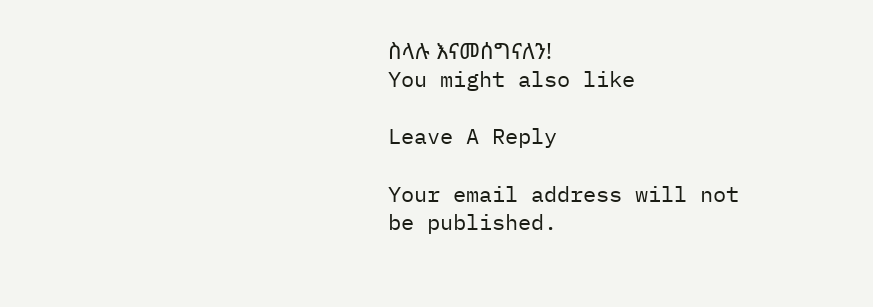ስላሉ እናመሰግናለን!
You might also like

Leave A Reply

Your email address will not be published.